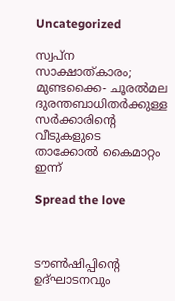Uncategorized

സ്വപ്ന സാക്ഷാത്കാരം; മുണ്ടക്കൈ- ചൂരൽമല ദുരന്തബാധിതർക്കുള്ള സർക്കാരിന്‍റെ വീടുകളുടെ താക്കോൽ കൈമാറ്റം ഇന്ന്

Spread the love



ടൗണ്‍ഷിപ്പിന്റെ ഉദ്ഘാടനവും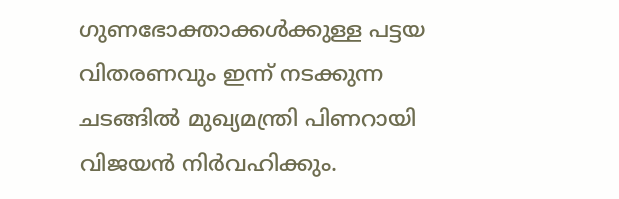ഗുണഭോക്താക്കള്‍ക്കുള്ള പട്ടയ വിതരണവും ഇന്ന് നടക്കുന്ന ചടങ്ങില്‍ മുഖ്യമന്ത്രി പിണറായി വിജയന്‍ നിര്‍വഹിക്കും.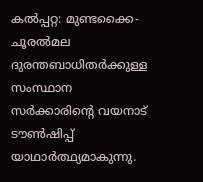കല്‍പ്പറ്റ: മുണ്ടക്കൈ- ചൂരല്‍മല ദുരന്തബാധിതര്‍ക്കുള്ള സംസ്ഥാന സര്‍ക്കാരിന്റെ വയനാട് ടൗണ്‍ഷിപ്പ് യാഥാര്‍ത്ഥ്യമാകുന്നു.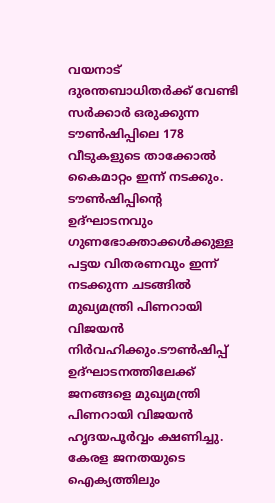വയനാട് ദുരന്തബാധിതര്‍ക്ക് വേണ്ടി സര്‍ക്കാര്‍ ഒരുക്കുന്ന ടൗണ്‍ഷിപ്പിലെ 178 വീടുകളുടെ താക്കോല്‍ കൈമാറ്റം ഇന്ന് നടക്കും. ടൗണ്‍ഷിപ്പിന്റെ ഉദ്ഘാടനവും ഗുണഭോക്താക്കള്‍ക്കുള്ള പട്ടയ വിതരണവും ഇന്ന് നടക്കുന്ന ചടങ്ങില്‍ മുഖ്യമന്ത്രി പിണറായി വിജയന്‍ നിര്‍വഹിക്കും.ടൗണ്‍ഷിപ്പ് ഉദ്ഘാടനത്തിലേക്ക് ജനങ്ങളെ മുഖ്യമന്ത്രി പിണറായി വിജയന്‍ ഹൃദയപൂര്‍വ്വം ക്ഷണിച്ചു. കേരള ജനതയുടെ ഐക്യത്തിലും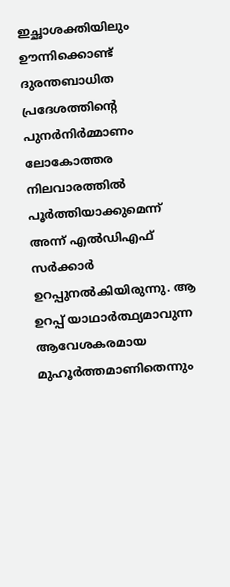ഇച്ഛാശക്തിയിലും ഊന്നിക്കൊണ്ട് ദുരന്തബാധിത പ്രദേശത്തിന്റെ പുനര്‍നിര്‍മ്മാണം ലോകോത്തര നിലവാരത്തില്‍ പൂര്‍ത്തിയാക്കുമെന്ന് അന്ന് എല്‍ഡിഎഫ് സര്‍ക്കാര്‍ ഉറപ്പുനല്‍കിയിരുന്നു. ആ ഉറപ്പ് യാഥാര്‍ത്ഥ്യമാവുന്ന ആവേശകരമായ മുഹൂര്‍ത്തമാണിതെന്നും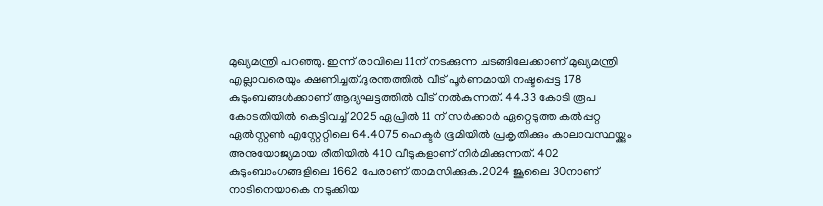മുഖ്യമന്ത്രി പറഞ്ഞു. ഇന്ന് രാവിലെ 11ന് നടക്കുന്ന ചടങ്ങിലേക്കാണ് മുഖ്യമന്ത്രി എല്ലാവരെയും ക്ഷണിച്ചത്.ദുരന്തത്തിൽ വീട് പൂർണമായി നഷ്ടപ്പെട്ട 178 കുടുംബങ്ങൾക്കാണ് ആദ്യഘട്ടത്തിൽ വീട് നൽകുന്നത്. 44.33 കോടി രൂപ കോടതിയിൽ കെട്ടിവച്ച് 2025 ഏപ്രിൽ 11 ന് സർക്കാർ ഏറ്റെടുത്ത കൽപ്പറ്റ ഏൽസ്റ്റൺ എസ്റ്റേറ്റിലെ 64.4075 ഹെക്ടർ ഭൂമിയിൽ പ്രകൃതിക്കും കാലാവസ്ഥയ്ക്കും അനുയോജ്യമായ രീതിയിൽ 410 വീടുകളാണ് നിർമിക്കുന്നത്. 402 കുടുംബാംഗങ്ങളിലെ 1662 പേരാണ് താമസിക്കുക.2024 ജൂലൈ 30നാണ് നാടിനെയാകെ നടുക്കിയ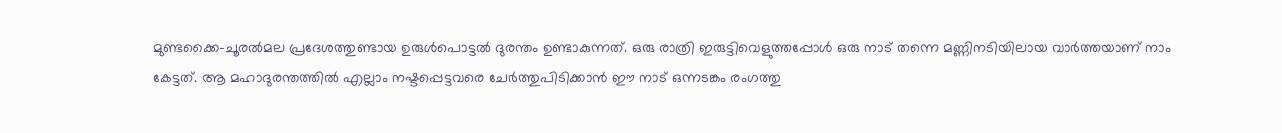മുണ്ടക്കൈ-ചൂരൽമല പ്രദേശത്തുണ്ടായ ഉരുൾപൊട്ടൽ ദുരന്തം ഉണ്ടാകുന്നത്. ഒരു രാത്രി ഇരുട്ടിവെളുത്തപ്പോൾ ഒരു നാട് തന്നെ മണ്ണിനടിയിലായ വാർത്തയാണ് നാം കേട്ടത്. ആ മഹാദുരന്തത്തിൽ എല്ലാം നഷ്ടപ്പെട്ടവരെ ചേർത്തുപിടിക്കാൻ ഈ നാട് ഒന്നടങ്കം രംഗത്തു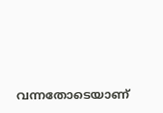വന്നതോടെയാണ്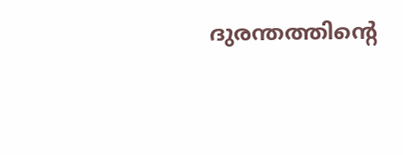ദുരന്തത്തിന്റെ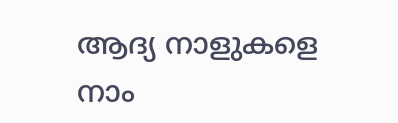ആദ്യ നാളുകളെ നാം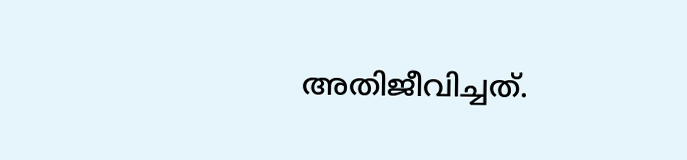അതിജീവിച്ചത്.